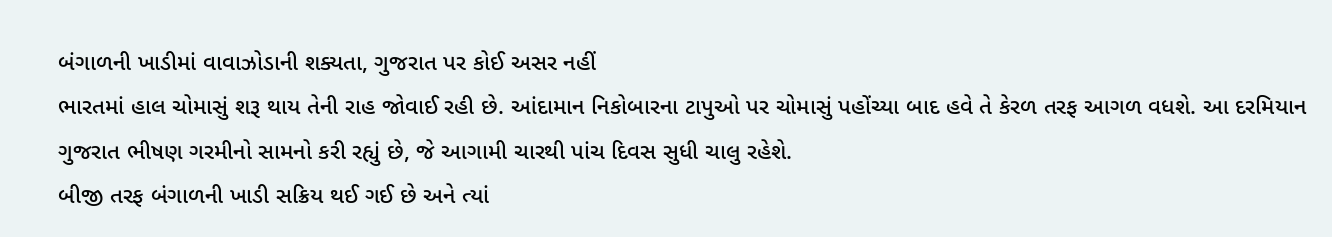બંગાળની ખાડીમાં વાવાઝોડાની શક્યતા, ગુજરાત પર કોઈ અસર નહીં
ભારતમાં હાલ ચોમાસું શરૂ થાય તેની રાહ જોવાઈ રહી છે. આંદામાન નિકોબારના ટાપુઓ પર ચોમાસું પહોંચ્યા બાદ હવે તે કેરળ તરફ આગળ વધશે. આ દરમિયાન ગુજરાત ભીષણ ગરમીનો સામનો કરી રહ્યું છે, જે આગામી ચારથી પાંચ દિવસ સુધી ચાલુ રહેશે.
બીજી તરફ બંગાળની ખાડી સક્રિય થઈ ગઈ છે અને ત્યાં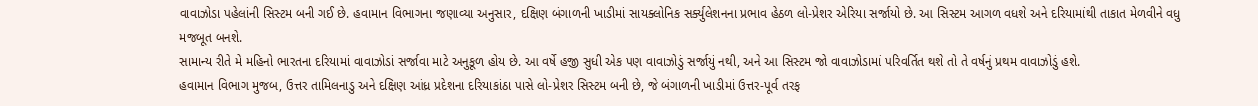વાવાઝોડા પહેલાંની સિસ્ટમ બની ગઈ છે. હવામાન વિભાગના જણાવ્યા અનુસાર, દક્ષિણ બંગાળની ખાડીમાં સાયક્લોનિક સર્ક્યુલેશનના પ્રભાવ હેઠળ લો-પ્રેશર એરિયા સર્જાયો છે. આ સિસ્ટમ આગળ વધશે અને દરિયામાંથી તાકાત મેળવીને વધુ મજબૂત બનશે.
સામાન્ય રીતે મે મહિનો ભારતના દરિયામાં વાવાઝોડાં સર્જાવા માટે અનુકૂળ હોય છે. આ વર્ષે હજી સુધી એક પણ વાવાઝોડું સર્જાયું નથી, અને આ સિસ્ટમ જો વાવાઝોડામાં પરિવર્તિત થશે તો તે વર્ષનું પ્રથમ વાવાઝોડું હશે.
હવામાન વિભાગ મુજબ, ઉત્તર તામિલનાડુ અને દક્ષિણ આંધ્ર પ્રદેશના દરિયાકાંઠા પાસે લો-પ્રેશર સિસ્ટમ બની છે, જે બંગાળની ખાડીમાં ઉત્તર-પૂર્વ તરફ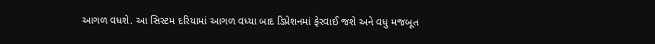આગળ વધશે. આ સિસ્ટમ દરિયામાં આગળ વધ્યા બાદ ડિપ્રેશનમાં ફેરવાઈ જશે અને વધુ મજબૂત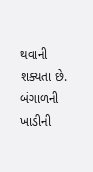થવાની શક્યતા છે.
બંગાળની ખાડીની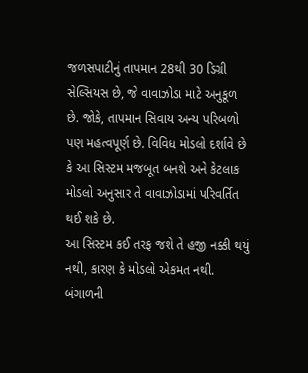જળસપાટીનું તાપમાન 28થી 30 ડિગ્રી સેલ્સિયસ છે, જે વાવાઝોડા માટે અનુકૂળ છે. જોકે, તાપમાન સિવાય અન્ય પરિબળો પણ મહત્વપૂર્ણ છે. વિવિધ મોડલો દર્શાવે છે કે આ સિસ્ટમ મજબૂત બનશે અને કેટલાક મોડલો અનુસાર તે વાવાઝોડામાં પરિવર્તિત થઈ શકે છે.
આ સિસ્ટમ કઈ તરફ જશે તે હજી નક્કી થયું નથી, કારણ કે મોડલો એકમત નથી. બંગાળની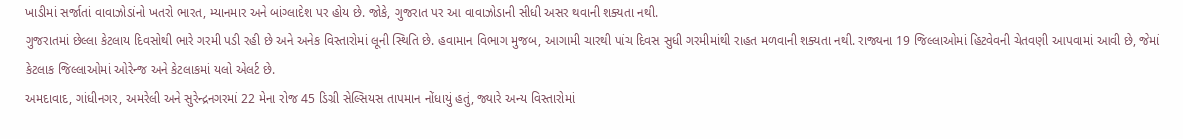ખાડીમાં સર્જાતાં વાવાઝોડાંનો ખતરો ભારત, મ્યાનમાર અને બાંગ્લાદેશ પર હોય છે. જોકે, ગુજરાત પર આ વાવાઝોડાની સીધી અસર થવાની શક્યતા નથી.
ગુજરાતમાં છેલ્લા કેટલાય દિવસોથી ભારે ગરમી પડી રહી છે અને અનેક વિસ્તારોમાં લૂની સ્થિતિ છે. હવામાન વિભાગ મુજબ, આગામી ચારથી પાંચ દિવસ સુધી ગરમીમાંથી રાહત મળવાની શક્યતા નથી. રાજ્યના 19 જિલ્લાઓમાં હિટવેવની ચેતવણી આપવામાં આવી છે, જેમાં કેટલાક જિલ્લાઓમાં ઓરેન્જ અને કેટલાકમાં યલો એલર્ટ છે.
અમદાવાદ, ગાંધીનગર, અમરેલી અને સુરેન્દ્રનગરમાં 22 મેના રોજ 45 ડિગ્રી સેલ્સિયસ તાપમાન નોંધાયું હતું, જ્યારે અન્ય વિસ્તારોમાં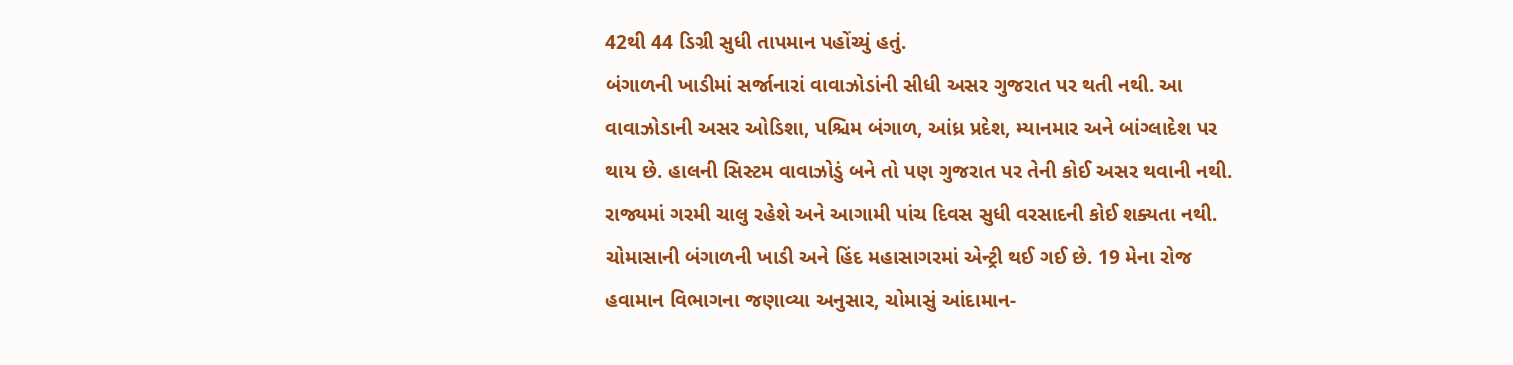42થી 44 ડિગ્રી સુધી તાપમાન પહોંચ્યું હતું.
બંગાળની ખાડીમાં સર્જાનારાં વાવાઝોડાંની સીધી અસર ગુજરાત પર થતી નથી. આ વાવાઝોડાની અસર ઓડિશા, પશ્ચિમ બંગાળ, આંધ્ર પ્રદેશ, મ્યાનમાર અને બાંગ્લાદેશ પર થાય છે. હાલની સિસ્ટમ વાવાઝોડું બને તો પણ ગુજરાત પર તેની કોઈ અસર થવાની નથી. રાજ્યમાં ગરમી ચાલુ રહેશે અને આગામી પાંચ દિવસ સુધી વરસાદની કોઈ શક્યતા નથી.
ચોમાસાની બંગાળની ખાડી અને હિંદ મહાસાગરમાં એન્ટ્રી થઈ ગઈ છે. 19 મેના રોજ હવામાન વિભાગના જણાવ્યા અનુસાર, ચોમાસું આંદામાન-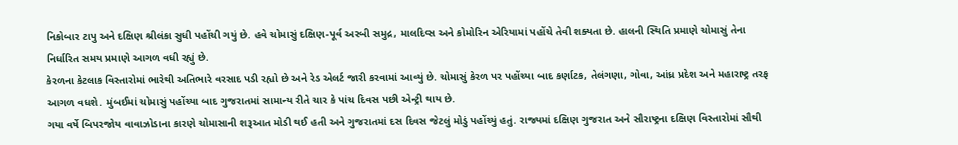નિકોબાર ટાપુ અને દક્ષિણ શ્રીલંકા સુધી પહોંચી ગયું છે. હવે ચોમાસું દક્ષિણ-પૂર્વ અરબી સમુદ્ર, માલદિવ્સ અને કોમોરિન એરિયામાં પહોંચે તેવી શક્યતા છે. હાલની સ્થિતિ પ્રમાણે ચોમાસું તેના નિર્ધારિત સમય પ્રમાણે આગળ વધી રહ્યું છે.
કેરળના કેટલાક વિસ્તારોમાં ભારેથી અતિભારે વરસાદ પડી રહ્યો છે અને રેડ એલર્ટ જારી કરવામાં આવ્યું છે. ચોમાસું કેરળ પર પહોંચ્યા બાદ કર્ણાટક, તેલંગણા, ગોવા, આંધ્ર પ્રદેશ અને મહારાષ્ટ્ર તરફ આગળ વધશે. મુંબઈમાં ચોમાસું પહોંચ્યા બાદ ગુજરાતમાં સામાન્ય રીતે ચાર કે પાંચ દિવસ પછી એન્ટ્રી થાય છે.
ગયા વર્ષે બિપરજોય વાવાઝોડાના કારણે ચોમાસાની શરૂઆત મોડી થઈ હતી અને ગુજરાતમાં દસ દિવસ જેટલું મોડું પહોંચ્યું હતું. રાજ્યમાં દક્ષિણ ગુજરાત અને સૌરાષ્ટ્રના દક્ષિણ વિસ્તારોમાં સૌથી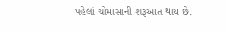પહેલાં ચોમાસાની શરૂઆત થાય છે.